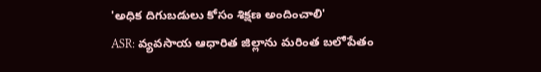'అధిక దిగుబడులు కోసం శిక్షణ అందించాలి'
ASR: వ్యవసాయ ఆధారిత జిల్లాను మరింత బలోపేతం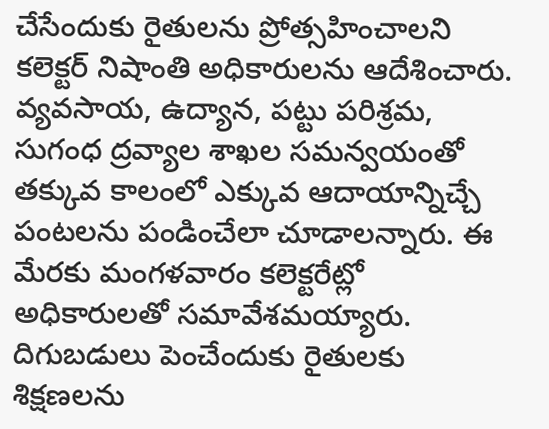చేసేందుకు రైతులను ప్రోత్సహించాలని కలెక్టర్ నిషాంతి అధికారులను ఆదేశించారు. వ్యవసాయ, ఉద్యాన, పట్టు పరిశ్రమ, సుగంధ ద్రవ్యాల శాఖల సమన్వయంతో తక్కువ కాలంలో ఎక్కువ ఆదాయాన్నిచ్చే పంటలను పండించేలా చూడాలన్నారు. ఈ మేరకు మంగళవారం కలెక్టరేట్లో అధికారులతో సమావేశమయ్యారు. దిగుబడులు పెంచేందుకు రైతులకు శిక్షణలను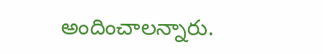అందించాలన్నారు.